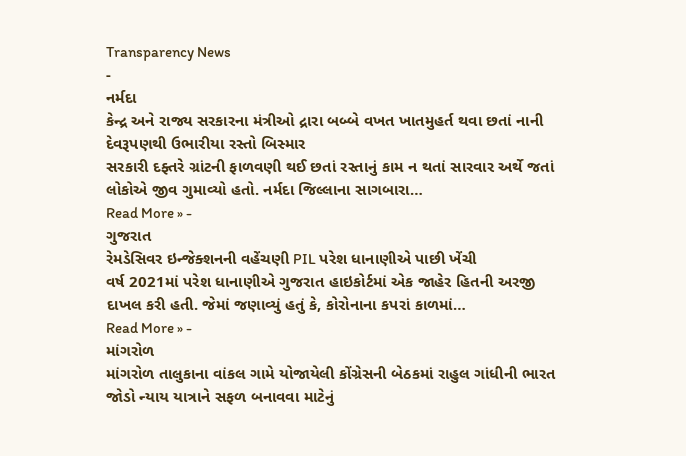Transparency News
-
નર્મદા
કેન્દ્ર અને રાજ્ય સરકારના મંત્રીઓ દ્રારા બબ્બે વખત ખાતમુહર્ત થવા છતાં નાની દેવરૂપણથી ઉભારીયા રસ્તો બિસ્માર
સરકારી દફ્તરે ગ્રાંટની ફાળવણી થઈ છતાં રસ્તાનું કામ ન થતાં સારવાર અર્થે જતાં લોકોએ જીવ ગુમાવ્યો હતો. નર્મદા જિલ્લાના સાગબારા…
Read More » -
ગુજરાત
રેમડેસિવર ઇન્જેક્શનની વહેંચણી PIL પરેશ ધાનાણીએ પાછી ખેંચી
વર્ષ 2021માં પરેશ ધાનાણીએ ગુજરાત હાઇકોર્ટમાં એક જાહેર હિતની અરજી દાખલ કરી હતી. જેમાં જણાવ્યું હતું કે, કોરોનાના કપરાં કાળમાં…
Read More » -
માંગરોળ
માંગરોળ તાલુકાના વાંકલ ગામે યોજાયેલી કોંગ્રેસની બેઠકમાં રાહુલ ગાંધીની ભારત જોડો ન્યાય યાત્રાને સફળ બનાવવા માટેનું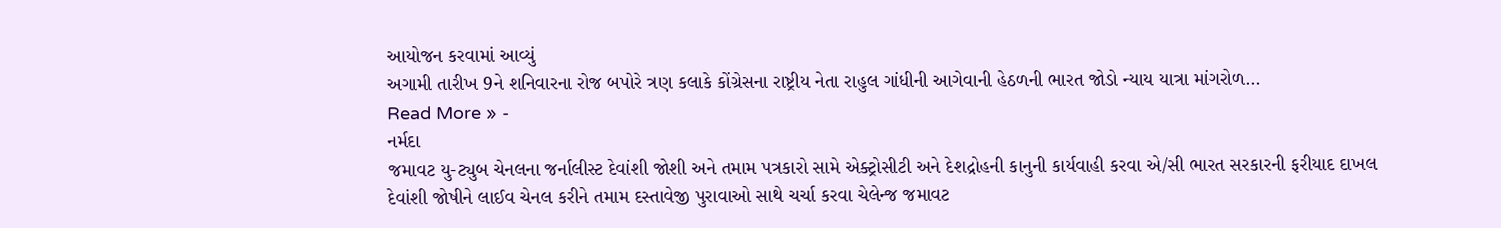આયોજન કરવામાં આવ્યું
અગામી તારીખ 9ને શનિવારના રોજ બપોરે ત્રણ કલાકે કોંગ્રેસના રાષ્ટ્રીય નેતા રાહુલ ગાંધીની આગેવાની હેઠળની ભારત જોડો ન્યાય યાત્રા માંગરોળ…
Read More » -
નર્મદા
જમાવટ યુ-ટ્યુબ ચેનલના જર્નાલીસ્ટ દેવાંશી જોશી અને તમામ પત્રકારો સામે એક્ટ્રોસીટી અને દેશદ્રોહની કાનુની કાર્યવાહી કરવા એ/સી ભારત સરકારની ફરીયાદ દાખલ
દેવાંશી જોષીને લાઈવ ચેનલ કરીને તમામ દસ્તાવેજી પુરાવાઓ સાથે ચર્ચા કરવા ચેલેન્જ જમાવટ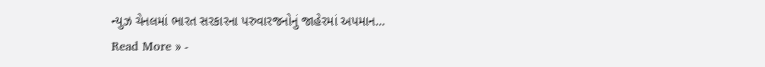ન્યુઝ ચેનલમાં ભારત સરકારના પરુવારજનોનું જાહેરમાં અપમાન…
Read More » -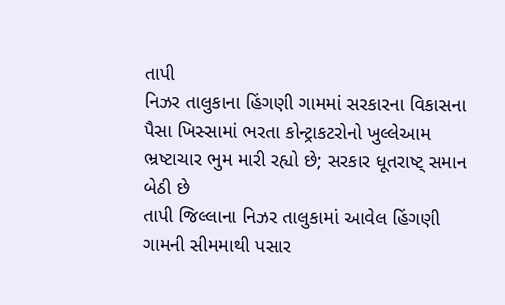તાપી
નિઝર તાલુકાના હિંગણી ગામમાં સરકારના વિકાસના પૈસા ખિસ્સામાં ભરતા કોન્ટ્રાકટરોનો ખુલ્લેઆમ ભ્રષ્ટાચાર ભુમ મારી રહ્યો છે; સરકાર ધૂતરાષ્ટ્ સમાન બેઠી છે
તાપી જિલ્લાના નિઝર તાલુકામાં આવેલ હિંગણી ગામની સીમમાથી પસાર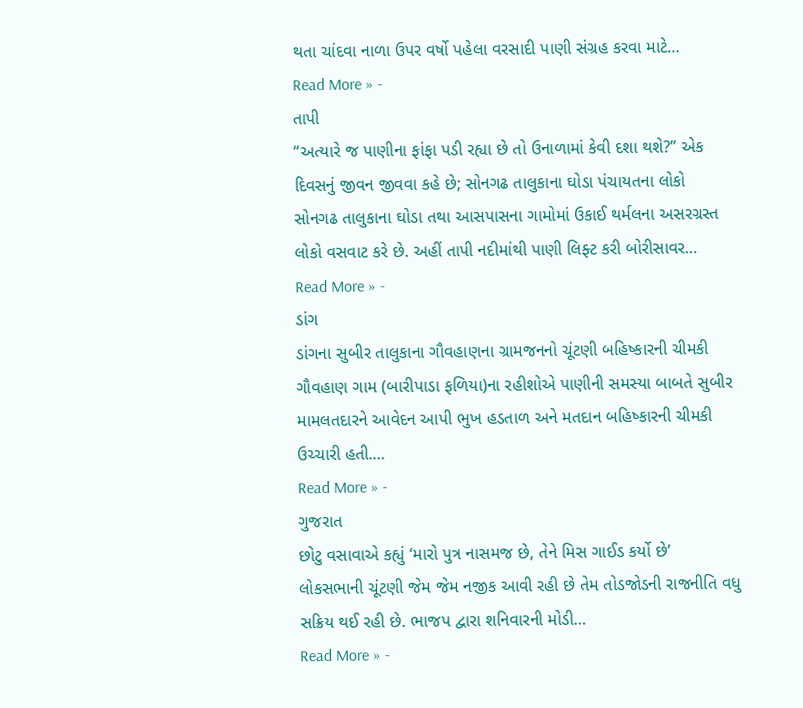થતા ચાંદવા નાળા ઉપર વર્ષો પહેલા વરસાદી પાણી સંગ્રહ કરવા માટે…
Read More » -
તાપી
“અત્યારે જ પાણીના ફાંફા પડી રહ્યા છે તો ઉનાળામાં કેવી દશા થશે?” એક દિવસનું જીવન જીવવા કહે છે; સોનગઢ તાલુકાના ઘોડા પંચાયતના લોકો
સોનગઢ તાલુકાના ઘોડા તથા આસપાસના ગામોમાં ઉકાઈ થર્મલના અસરગ્રસ્ત લોકો વસવાટ કરે છે. અહીં તાપી નદીમાંથી પાણી લિફ્ટ કરી બોરીસાવર…
Read More » -
ડાંગ
ડાંગના સુબીર તાલુકાના ગૌવહાણના ગ્રામજનનો ચૂંટણી બહિષ્કારની ચીમકી
ગૌવહાણ ગામ (બારીપાડા ફળિયા)ના રહીશોએ પાણીની સમસ્યા બાબતે સુબીર મામલતદારને આવેદન આપી ભુખ હડતાળ અને મતદાન બહિષ્કારની ચીમકી ઉચ્ચારી હતી.…
Read More » -
ગુજરાત
છોટુ વસાવાએ કહ્યું ‘મારો પુત્ર નાસમજ છે, તેને મિસ ગાઈડ કર્યો છે’
લોકસભાની ચૂંટણી જેમ જેમ નજીક આવી રહી છે તેમ તોડજોડની રાજનીતિ વધુ સક્રિય થઈ રહી છે. ભાજપ દ્વારા શનિવારની મોડી…
Read More » -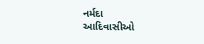નર્મદા
આદિવાસીઓ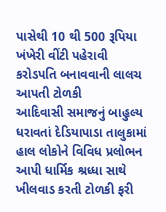પાસેથી 10 થી 500 રૂપિયા ખંખેરી વીંટી પહેરાવી કરોડપતિ બનાવવાની લાલચ આપતી ટોળકી
આદિવાસી સમાજનું બાહુલ્ય ધરાવતાં દેડિયાપાડા તાલુકામાં હાલ લોકોને વિવિધ પ્રલોભન આપી ધાર્મિક શ્રધ્ધા સાથે ખીલવાડ કરતી ટોળકી ફરી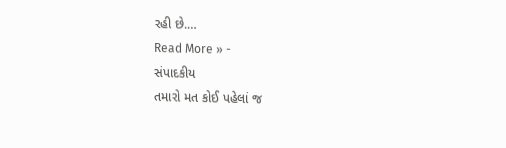રહી છે.…
Read More » -
સંપાદકીય
તમારો મત કોઈ પહેલાં જ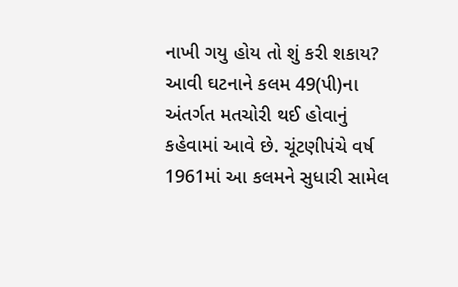નાખી ગયુ હોય તો શું કરી શકાય?
આવી ઘટનાને કલમ 49(પી)ના અંતર્ગત મતચોરી થઈ હોવાનું કહેવામાં આવે છે. ચૂંટણીપંચે વર્ષ 1961માં આ કલમને સુધારી સામેલ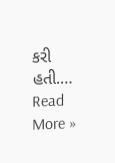કરી હતી.…
Read More »